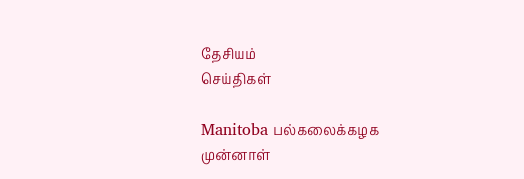தேசியம்
செய்திகள்

Manitoba பல்கலைக்கழக முன்னாள்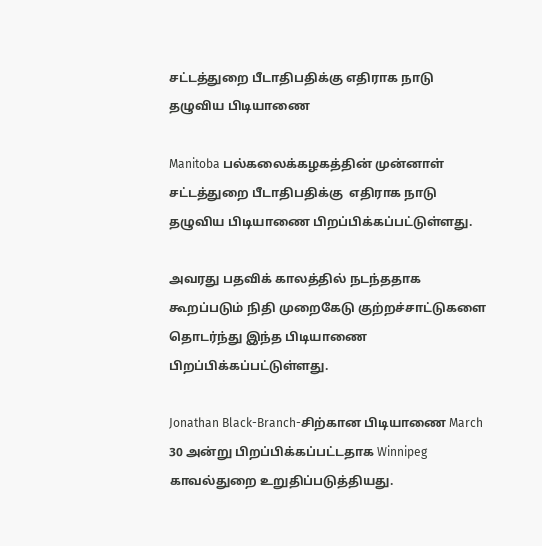சட்டத்துறை பீடாதிபதிக்கு எதிராக நாடு தழுவிய பிடியாணை

Manitoba பல்கலைக்கழகத்தின் முன்னாள் சட்டத்துறை பீடாதிபதிக்கு  எதிராக நாடு தழுவிய பிடியாணை பிறப்பிக்கப்பட்டுள்ளது.

அவரது பதவிக் காலத்தில் நடந்ததாக கூறப்படும் நிதி முறைகேடு குற்றச்சாட்டுகளை தொடர்ந்து இந்த பிடியாணை பிறப்பிக்கப்பட்டுள்ளது.

Jonathan Black-Branch-சிற்கான பிடியாணை March 30 அன்று பிறப்பிக்கப்பட்டதாக Winnipeg காவல்துறை உறுதிப்படுத்தியது.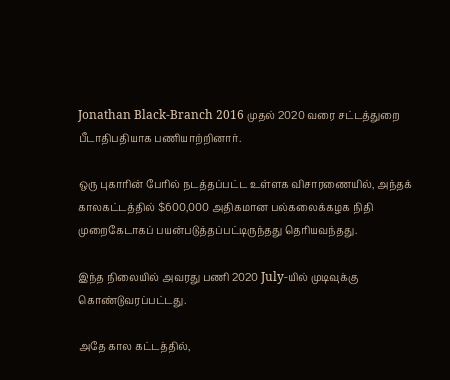Jonathan Black-Branch 2016 முதல் 2020 வரை சட்டத்துறை பீடாதிபதியாக பணியாற்றினார்.

ஒரு புகாரின் பேரில் நடத்தப்பட்ட உள்ளக விசாரணையில், அந்தக் காலகட்டத்தில் $600,000 அதிகமான பல்கலைக்கழக நிதி முறைகேடாகப் பயன்படுத்தப்பட்டிருந்தது தெரியவந்தது.

இந்த நிலையில் அவரது பணி 2020 July-யில் முடிவுக்கு கொண்டுவரப்பட்டது.

அதே கால கட்டத்தில்,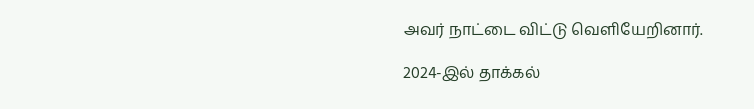அவர் நாட்டை விட்டு வெளியேறினார்.

2024-இல் தாக்கல்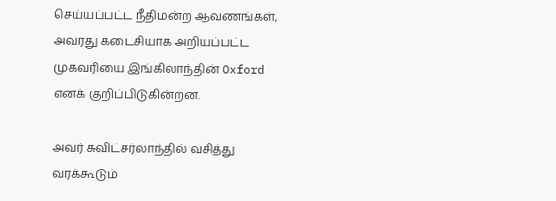செய்யப்பட்ட நீதிமன்ற ஆவணங்கள், அவரது கடைசியாக அறியப்பட்ட முகவரியை இங்கிலாந்தின் Oxford எனக் குறிப்பிடுகின்றன.

அவர் சுவிட்சர்லாந்தில் வசித்து வரக்கூடும்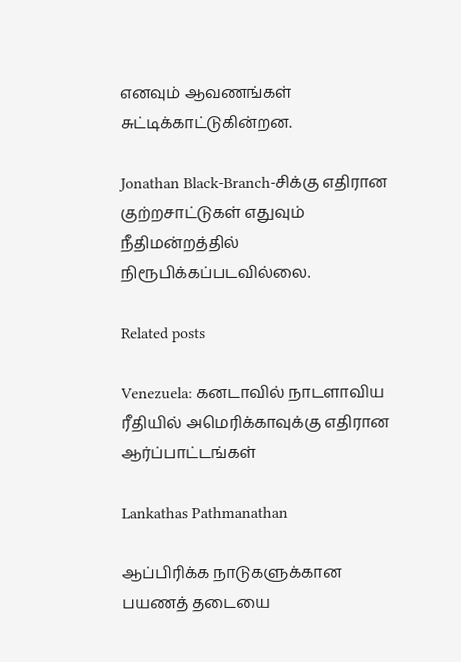எனவும் ஆவணங்கள் சுட்டிக்காட்டுகின்றன.

Jonathan Black-Branch-சிக்கு எதிரான குற்றசாட்டுகள் எதுவும் நீதிமன்றத்தில் நிரூபிக்கப்படவில்லை.

Related posts

Venezuela: கனடாவில் நாடளாவிய ரீதியில் அமெரிக்காவுக்கு எதிரான ஆர்ப்பாட்டங்கள்

Lankathas Pathmanathan

ஆப்பிரிக்க நாடுகளுக்கான பயணத் தடையை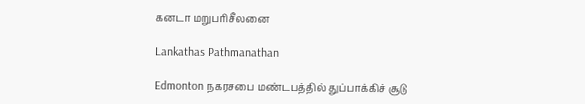கனடா மறுபரிசீலனை

Lankathas Pathmanathan

Edmonton நகரசபை மண்டபத்தில் துப்பாக்கிச் சூடு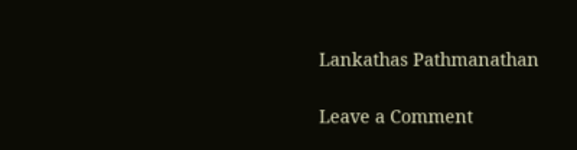Lankathas Pathmanathan

Leave a Comment